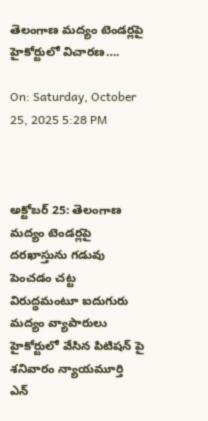తెలంగాణ మద్యం టెండర్లపై హైకోర్టులో విచారణ….

On: Saturday, October 25, 2025 5:28 PM



అక్టోబర్ 25: తెలంగాణ మద్యం టెండర్లపై దరఖాస్తును గడువు పెంచడం చట్ట విరుద్ధమంటూ ఐదుగురు మద్యం వ్యాపారులు హైకోర్టులో వేసిన పిటిషన్ పై శనివారం న్యాయమూర్తి ఎన్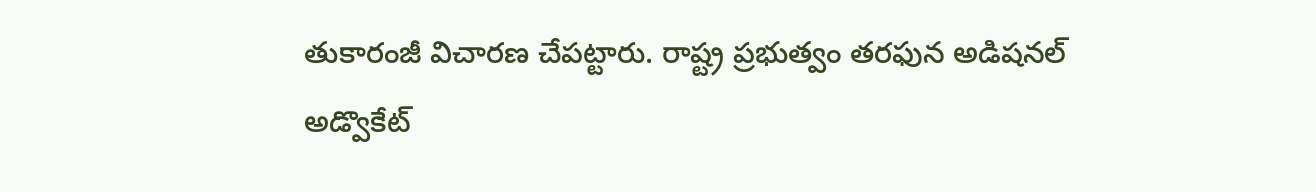తుకారంజీ విచారణ చేపట్టారు. రాష్ట్ర ప్రభుత్వం తరఫున అడిషనల్ అడ్వొకేట్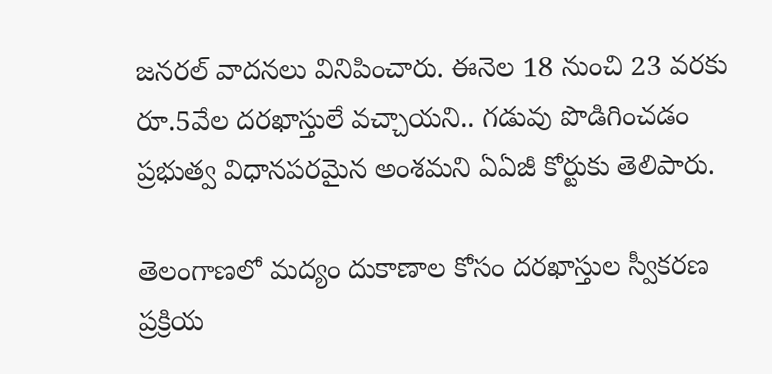జనరల్ వాదనలు వినిపించారు. ఈనెల 18 నుంచి 23 వరకు రూ.5వేల దరఖాస్తులే వచ్చాయని.. గడువు పొడిగించడం ప్రభుత్వ విధానపరమైన అంశమని ఏఏజీ కోర్టుకు తెలిపారు.

తెలంగాణలో మద్యం దుకాణాల కోసం దరఖాస్తుల స్వీకరణ ప్రక్రియ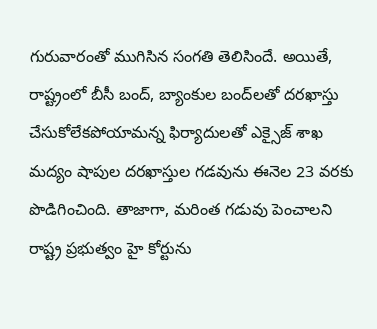గురువారంతో ముగిసిన సంగతి తెలిసిందే. అయితే, రాష్ట్రంలో బీసీ బంద్‌, బ్యాంకుల బంద్‌లతో దరఖాస్తు చేసుకోలేకపోయామన్న ఫిర్యాదులతో ఎక్సైజ్‌ శాఖ మద్యం షాపుల దరఖాస్తుల గడవును ఈనెల 23 వరకు పొడిగించింది. తాజాగా, మరింత గడువు పెంచాలని రాష్ట్ర ప్రభుత్వం హై కోర్టును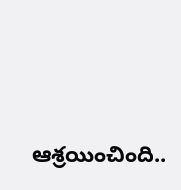ఆశ్రయించింది..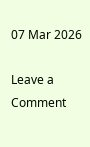07 Mar 2026

Leave a Comment